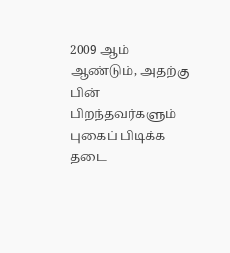2009 ஆம் ஆண்டும், அதற்கு பின் பிறந்தவர்களும் புகைப் பிடிக்க தடை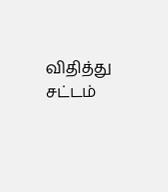விதித்து சட்டம்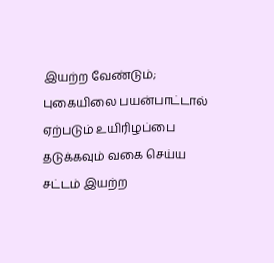இயற்ற வேண்டும்; புகையிலை பயன்பாட்டால் ஏற்படும் உயிரிழப்பை தடுக்கவும் வகை செய்ய சட்டம் இயற்ற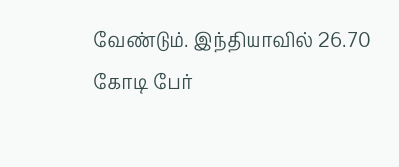வேண்டும். இந்தியாவில் 26.70 கோடி பேர்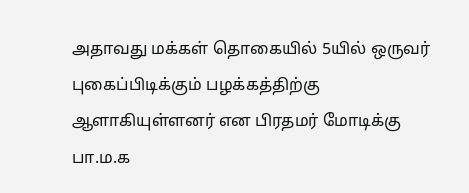அதாவது மக்கள் தொகையில் 5யில் ஒருவர் புகைப்பிடிக்கும் பழக்கத்திற்கு ஆளாகியுள்ளனர் என பிரதமர் மோடிக்கு பா.ம.க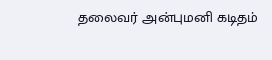தலைவர் அன்புமனி கடிதம்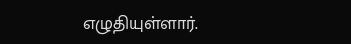எழுதியுள்ளார்.